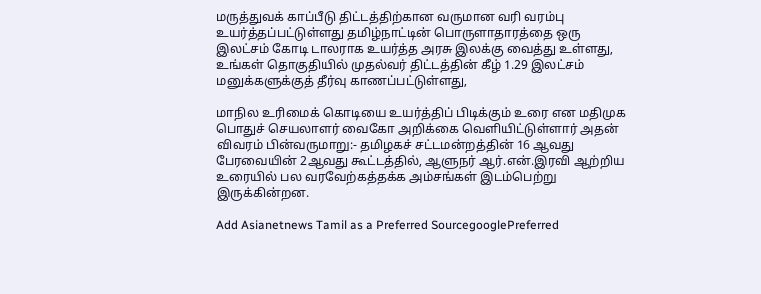மருத்துவக் காப்பீடு திட்டத்திற்கான வருமான வரி வரம்பு உயர்த்தப்பட்டுள்ளது தமிழ்நாட்டின் பொருளாதாரத்தை ஒரு இலட்சம் கோடி டாலராக உயர்த்த அரசு இலக்கு வைத்து உள்ளது, உங்கள் தொகுதியில் முதல்வர் திட்டத்தின் கீழ் 1.29 இலட்சம் மனுக்களுக்குத் தீர்வு காணப்பட்டுள்ளது,

மாநில உரிமைக் கொடியை உயர்த்திப் பிடிக்கும் உரை என மதிமுக பொதுச் செயலாளர் வைகோ அறிக்கை வெளியிட்டுள்ளார் அதன் விவரம் பின்வருமாறு:- தமிழகச் சட்டமன்றத்தின் 16 ஆவது பேரவையின் 2ஆவது கூட்டத்தில், ஆளுநர் ஆர்.என்.இரவி ஆற்றிய உரையில் பல வரவேற்கத்தக்க அம்சங்கள் இடம்பெற்று இருக்கின்றன.

Add Asianetnews Tamil as a Preferred SourcegooglePreferred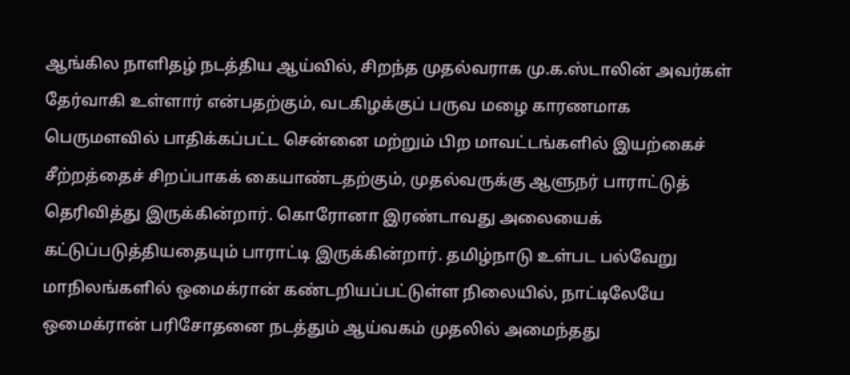ஆங்கில நாளிதழ் நடத்திய ஆய்வில், சிறந்த முதல்வராக மு.க.ஸ்டாலின் அவர்கள் தேர்வாகி உள்ளார் என்பதற்கும், வடகிழக்குப் பருவ மழை காரணமாக பெருமளவில் பாதிக்கப்பட்ட சென்னை மற்றும் பிற மாவட்டங்களில் இயற்கைச் சீற்றத்தைச் சிறப்பாகக் கையாண்டதற்கும், முதல்வருக்கு ஆளுநர் பாராட்டுத் தெரிவித்து இருக்கின்றார். கொரோனா இரண்டாவது அலையைக் கட்டுப்படுத்தியதையும் பாராட்டி இருக்கின்றார். தமிழ்நாடு உள்பட பல்வேறு மாநிலங்களில் ஒமைக்ரான் கண்டறியப்பட்டுள்ள நிலையில், நாட்டிலேயே ஒமைக்ரான் பரிசோதனை நடத்தும் ஆய்வகம் முதலில் அமைந்தது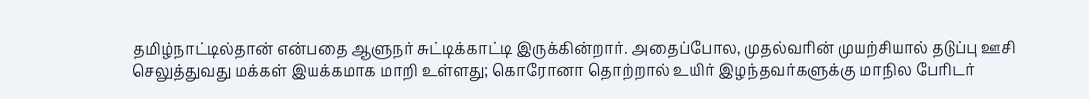தமிழ்நாட்டில்தான் என்பதை ஆளுநர் சுட்டிக்காட்டி இருக்கின்றார். அதைப்போல, முதல்வரின் முயற்சியால் தடுப்பு ஊசி செலுத்துவது மக்கள் இயக்கமாக மாறி உள்ளது; கொரோனா தொற்றால் உயிர் இழந்தவர்களுக்கு மாநில பேரிடர்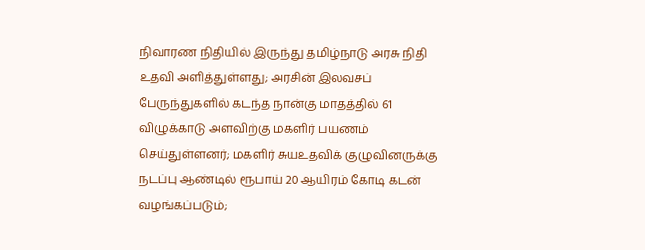நிவாரண நிதியில் இருந்து தமிழ்நாடு அரசு நிதி உதவி அளித்துள்ளது; அரசின் இலவசப் பேருந்துகளில் கடந்த நான்கு மாதத்தில் 61 விழுக்காடு அளவிற்கு மகளிர் பயணம் செய்துள்ளனர்; மகளிர் சுயஉதவிக் குழுவினருக்கு நடப்பு ஆண்டில் ரூபாய் 20 ஆயிரம் கோடி கடன் வழங்கப்படும்;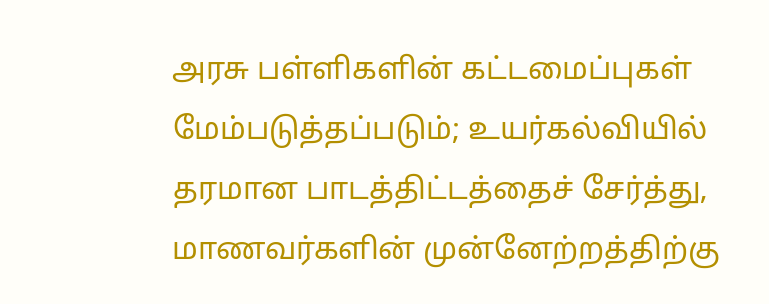அரசு பள்ளிகளின் கட்டமைப்புகள் மேம்படுத்தப்படும்; உயர்கல்வியில் தரமான பாடத்திட்டத்தைச் சேர்த்து, மாணவர்களின் முன்னேற்றத்திற்கு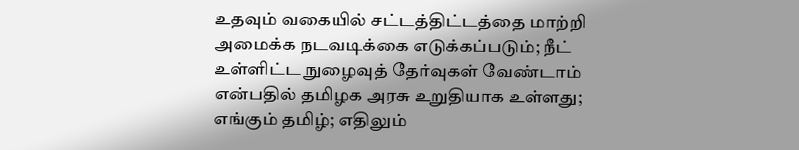உதவும் வகையில் சட்டத்திட்டத்தை மாற்றி அமைக்க நடவடிக்கை எடுக்கப்படும்; நீட் உள்ளிட்ட நுழைவுத் தேர்வுகள் வேண்டாம் என்பதில் தமிழக அரசு உறுதியாக உள்ளது; எங்கும் தமிழ்; எதிலும்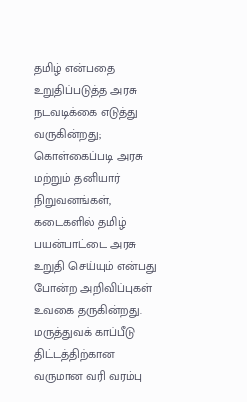தமிழ் என்பதை உறுதிப்படுத்த அரசு நடவடிக்கை எடுத்து வருகின்றது; கொள்கைப்படி அரசு மற்றும் தனியார் நிறுவனங்கள், கடைகளில் தமிழ் பயன்பாட்டை அரசு உறுதி செய்யும் என்பது போன்ற அறிவிப்புகள் உவகை தருகின்றது. மருத்துவக் காப்பீடு திட்டத்திற்கான வருமான வரி வரம்பு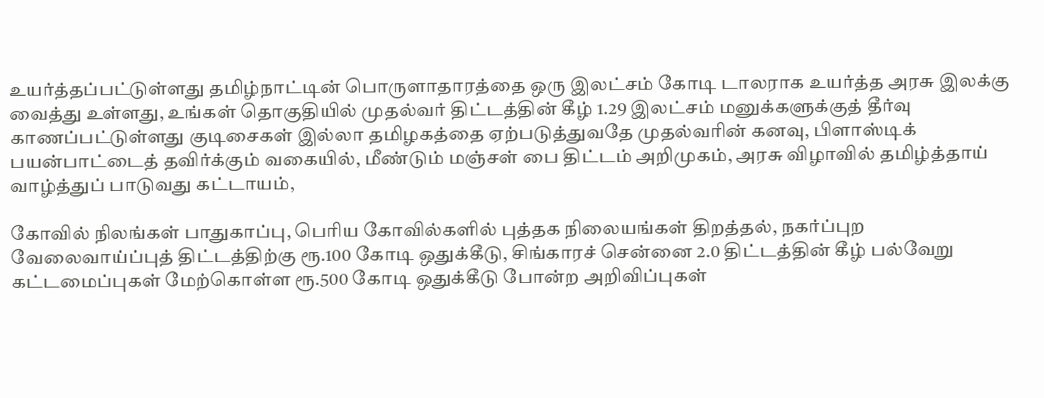உயர்த்தப்பட்டுள்ளது தமிழ்நாட்டின் பொருளாதாரத்தை ஒரு இலட்சம் கோடி டாலராக உயர்த்த அரசு இலக்கு வைத்து உள்ளது, உங்கள் தொகுதியில் முதல்வர் திட்டத்தின் கீழ் 1.29 இலட்சம் மனுக்களுக்குத் தீர்வு காணப்பட்டுள்ளது குடிசைகள் இல்லா தமிழகத்தை ஏற்படுத்துவதே முதல்வரின் கனவு, பிளாஸ்டிக் பயன்பாட்டைத் தவிர்க்கும் வகையில், மீண்டும் மஞ்சள் பை திட்டம் அறிமுகம், அரசு விழாவில் தமிழ்த்தாய் வாழ்த்துப் பாடுவது கட்டாயம்,

கோவில் நிலங்கள் பாதுகாப்பு, பெரிய கோவில்களில் புத்தக நிலையங்கள் திறத்தல், நகர்ப்புற வேலைவாய்ப்புத் திட்டத்திற்கு ரூ.100 கோடி ஒதுக்கீடு, சிங்காரச் சென்னை 2.0 திட்டத்தின் கீழ் பல்வேறு கட்டமைப்புகள் மேற்கொள்ள ரூ.500 கோடி ஒதுக்கீடு போன்ற அறிவிப்புகள்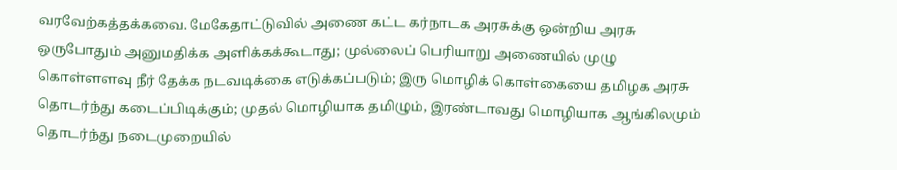வரவேற்கத்தக்கவை. மேகேதாட்டுவில் அணை கட்ட கர்நாடக அரசுக்கு ஒன்றிய அரசு ஒருபோதும் அனுமதிக்க அளிக்கக்கூடாது; முல்லைப் பெரியாறு அணையில் முழு கொள்ளளவு நீர் தேக்க நடவடிக்கை எடுக்கப்படும்; இரு மொழிக் கொள்கையை தமிழக அரசு தொடர்ந்து கடைப்பிடிக்கும்; முதல் மொழியாக தமிழும், இரண்டாவது மொழியாக ஆங்கிலமும் தொடர்ந்து நடைமுறையில்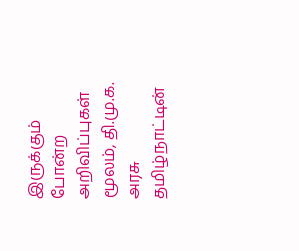இருக்கும் போன்ற அறிவிப்புகள் மூலம், தி.மு.க. அரசு தமிழ்நாட்டின்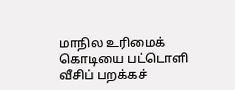மாநில உரிமைக் கொடியை பட்டொளி வீசிப் பறக்கச்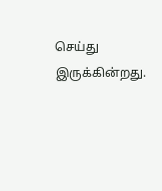செய்து இருக்கின்றது.